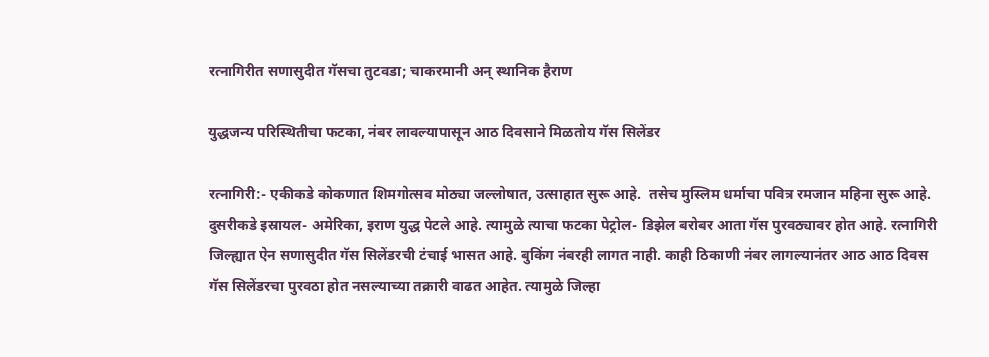रत्नागिरीत सणासुदीत गॅसचा तुटवडा; चाकरमानी अन् स्थानिक हैराण

युद्धजन्य परिस्थितीचा फटका, नंबर लावल्यापासून आठ दिवसाने मिळतोय गॅस सिलेंडर

रत्नागिरी:- एकीकडे कोकणात शिमगोत्सव मोठ्या जल्लोषात, उत्साहात सुरू आहे.  तसेच मुस्लिम धर्माचा पवित्र रमजान महिना सुरू आहे. दुसरीकडे इस्रायल- अमेरिका, इराण युद्ध पेटले आहे. त्यामुळे त्याचा फटका पेट्रोल- डिझेल बरोबर आता गॅस पुरवठ्यावर होत आहे. रत्नागिरी जिल्ह्यात ऐन सणासुदीत गॅस सिलेंडरची टंचाई भासत आहे. बुकिंग नंबरही लागत नाही. काही ठिकाणी नंबर लागल्यानंतर आठ आठ दिवस गॅस सिलेंडरचा पुरवठा होत नसल्याच्या तक्रारी वाढत आहेत. त्यामुळे जिल्हा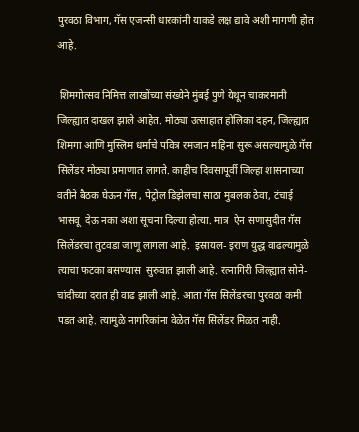पुरवठा विभाग, गॅस एजन्सी धारकांनी याकडे लक्ष द्यावे अशी मागणी होत आहे.

 शिमगोत्सव निमित्त लाखोंच्या संख्येने मुंबई पुणे येथून चाकरमानी जिल्ह्यात दाखल झाले आहेत. मोठ्या उत्साहात होलिका दहन, जिल्ह्यात शिमगा आणि मुस्लिम धर्माचे पवित्र रमजान महिना सुरू असल्यामुळे गॅस सिलेंडर मोठ्या प्रमाणात लागते. काहीच दिवसापूर्वी जिल्हा शासनाच्या वतीने बैठक घेऊन गॅस , पेट्रोल डिझेलचा साठा मुबलक ठेवा, टंचाई भासवू  देऊ नका अशा सूचना दिल्या होत्या. मात्र  ऐन सणासुदीत गॅस सिलेंडरचा तुटवडा जाणू लागला आहे.  इस्रायल- इराण युद्ध वाढल्यामुळे त्याचा फटका बसण्यास  सुरुवात झाली आहे. रत्नागिरी जिल्ह्यात सोने- चांदीच्या दरात ही वाढ झाली आहे. आता गॅस सिलेंडरचा पुरवठा कमी पडत आहे. त्यामुळे नागरिकांना वेळेत गॅस सिलेंडर मिळत नाही.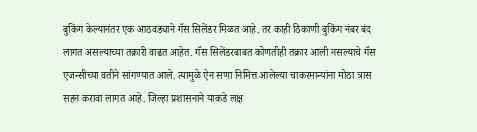बुकिंग केल्यानंतर एक आठवड्याने गॅस सिलेंडर मिळत आहे. तर काही ठिकाणी बुकिंग नंबर बंद लागत असल्याच्या तक्रारी वाढत आहेत. गॅस सिलेंडरबाबत कोणतीही तक्रार आली नसल्याचे गॅस एजन्सीच्या वतीने सांगण्यात आले. त्यामुळे ऐन सणा निमित्त आलेल्या चाकरमान्यांना मोठा त्रास सहन करावा लागत आहे. जिल्हा प्रशासनाने याकडे लक्ष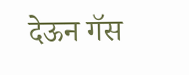देऊन गॅस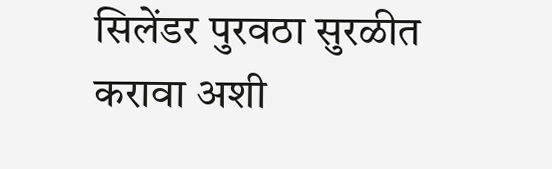सिलेंडर पुरवठा सुरळीत करावा अशी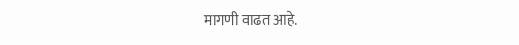मागणी वाढत आहे.